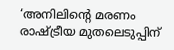‘അനിലിന്റെ മരണം രാഷ്ട്രീയ മുതലെടുപ്പിന്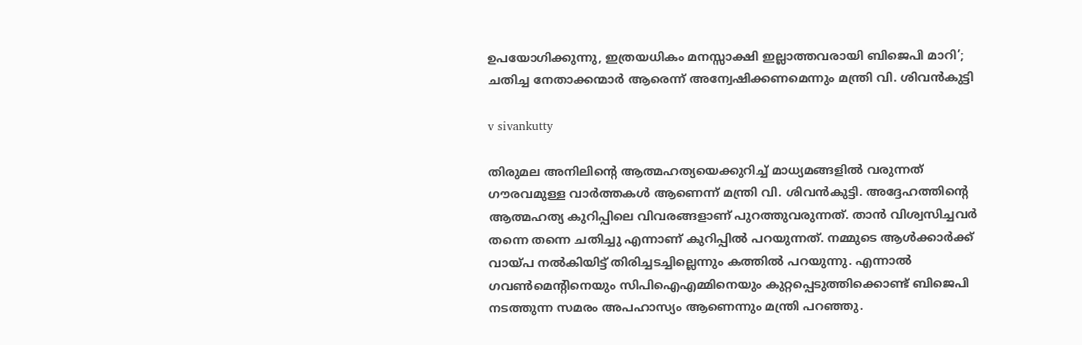ഉപയോഗിക്കുന്നു, ഇത്രയധികം മനസ്സാക്ഷി ഇല്ലാത്തവരായി ബിജെപി മാറി’; ചതിച്ച നേതാക്കന്മാർ ആരെന്ന് അന്വേഷിക്കണമെന്നും മന്ത്രി വി. ശിവൻകുട്ടി

v sivankutty

തിരുമല അനിലിന്റെ ആത്മഹത്യയെക്കുറിച്ച് മാധ്യമങ്ങളിൽ വരുന്നത് ഗൗരവമുള്ള വാർത്തകൾ ആണെന്ന് മന്ത്രി വി. ശിവൻകുട്ടി. അദ്ദേഹത്തിന്റെ ആത്മഹത്യ കുറിപ്പിലെ വിവരങ്ങളാണ് പുറത്തുവരുന്നത്. താൻ വിശ്വസിച്ചവർ തന്നെ തന്നെ ചതിച്ചു എന്നാണ് കുറിപ്പിൽ പറയുന്നത്. നമ്മുടെ ആൾക്കാർക്ക് വായ്പ നൽകിയിട്ട് തിരിച്ചടച്ചില്ലെന്നും കത്തിൽ പറയുന്നു. എന്നാൽ ഗവൺമെന്റിനെയും സിപിഐഎമ്മിനെയും കുറ്റപ്പെടുത്തിക്കൊണ്ട് ബിജെപി നടത്തുന്ന സമരം അപഹാസ്യം ആണെന്നും മന്ത്രി പറഞ്ഞു.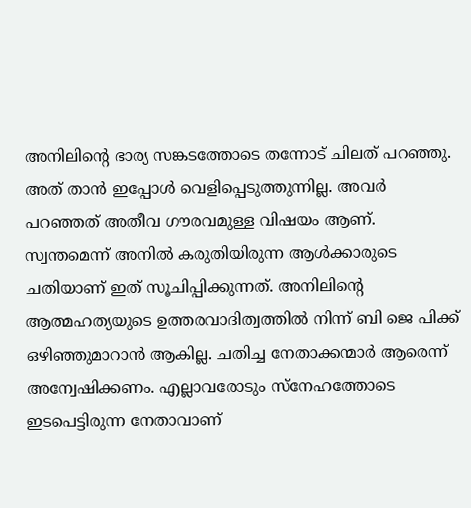അനിലിന്റെ ഭാര്യ സങ്കടത്തോടെ തന്നോട് ചിലത് പറഞ്ഞു. അത് താൻ ഇപ്പോൾ വെളിപ്പെടുത്തുന്നില്ല. അവർ പറഞ്ഞത് അതീവ ഗൗരവമുള്ള വിഷയം ആണ്. സ്വന്തമെന്ന് അനിൽ കരുതിയിരുന്ന ആൾക്കാരുടെ ചതിയാണ് ഇത് സൂചിപ്പിക്കുന്നത്. അനിലിന്റെ ആത്മഹത്യയുടെ ഉത്തരവാദിത്വത്തിൽ നിന്ന് ബി ജെ പിക്ക് ഒഴിഞ്ഞുമാറാൻ ആകില്ല. ചതിച്ച നേതാക്കന്മാർ ആരെന്ന് അന്വേഷിക്കണം. എല്ലാവരോടും സ്നേഹത്തോടെ ഇടപെട്ടിരുന്ന നേതാവാണ്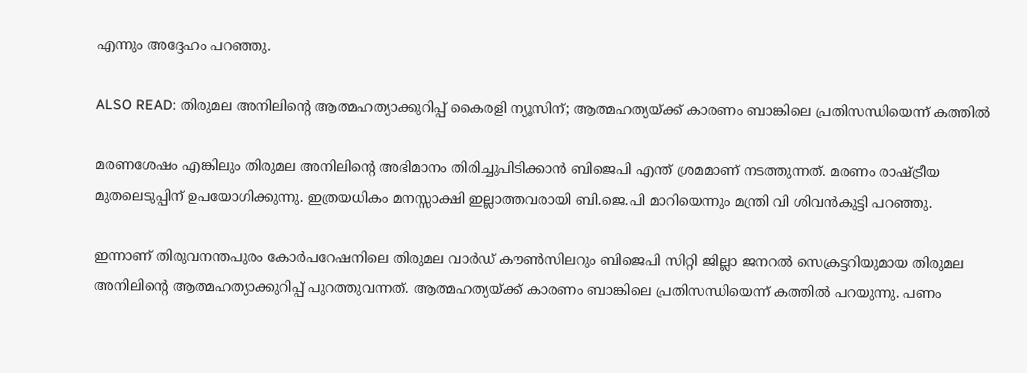എന്നും അദ്ദേഹം പറഞ്ഞു.

ALSO READ: തിരുമല അനിലിന്റെ ആത്മഹത്യാക്കുറിപ്പ് കൈരളി ന്യൂസിന്; ആത്മഹത്യയ്ക്ക് കാരണം ബാങ്കിലെ പ്രതിസന്ധിയെന്ന് കത്തിൽ

മരണശേഷം എങ്കിലും തിരുമല അനിലിന്റെ അഭിമാനം തിരിച്ചുപിടിക്കാൻ ബിജെപി എന്ത് ശ്രമമാണ് നടത്തുന്നത്. മരണം രാഷ്ട്രീയ മുതലെടുപ്പിന് ഉപയോഗിക്കുന്നു. ഇത്രയധികം മനസ്സാക്ഷി ഇല്ലാത്തവരായി ബി.ജെ.പി മാറിയെന്നും മന്ത്രി വി ശിവൻകുട്ടി പറഞ്ഞു.

ഇന്നാണ് തിരുവനന്തപുരം കോര്‍പറേഷനിലെ തിരുമല വാര്‍ഡ് കൗൺസിലറും ബിജെപി സിറ്റി ജില്ലാ ജനറൽ സെക്രട്ടറിയുമായ തിരുമല അനിലിന്റെ ആത്മഹത്യാക്കുറിപ്പ് പുറത്തുവന്നത്. ആത്മഹത്യയ്ക്ക് കാരണം ബാങ്കിലെ പ്രതിസന്ധിയെന്ന് കത്തിൽ പറയുന്നു. പണം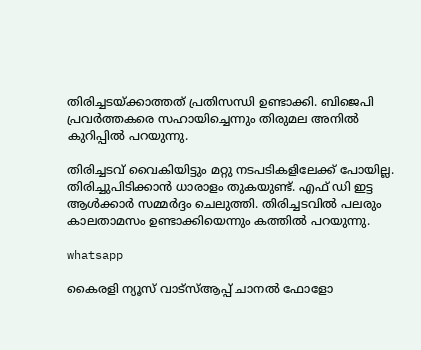തിരിച്ചടയ്ക്കാത്തത് പ്രതിസന്ധി ഉണ്ടാക്കി. ബിജെപി പ്രവർത്തകരെ സഹായിച്ചെന്നും തിരുമല അനിൽ കുറിപ്പിൽ പറയുന്നു.

തിരിച്ചടവ് വൈകിയിട്ടും മറ്റു നടപടികളിലേക്ക് പോയില്ല. തിരിച്ചുപിടിക്കാൻ ധാരാളം തുകയുണ്ട്. എഫ് ഡി ഇട്ട ആൾക്കാർ സമ്മർദ്ദം ചെലുത്തി. തിരിച്ചടവിൽ പലരും കാലതാമസം ഉണ്ടാക്കിയെന്നും കത്തിൽ പറയുന്നു.

whatsapp

കൈരളി ന്യൂസ് വാട്‌സ്ആപ്പ് ചാനല്‍ ഫോളോ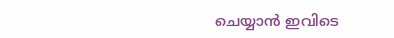ചെയ്യാന്‍ ഇവിടെ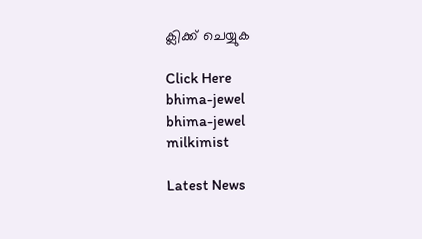ക്ലിക്ക് ചെയ്യുക

Click Here
bhima-jewel
bhima-jewel
milkimist

Latest News